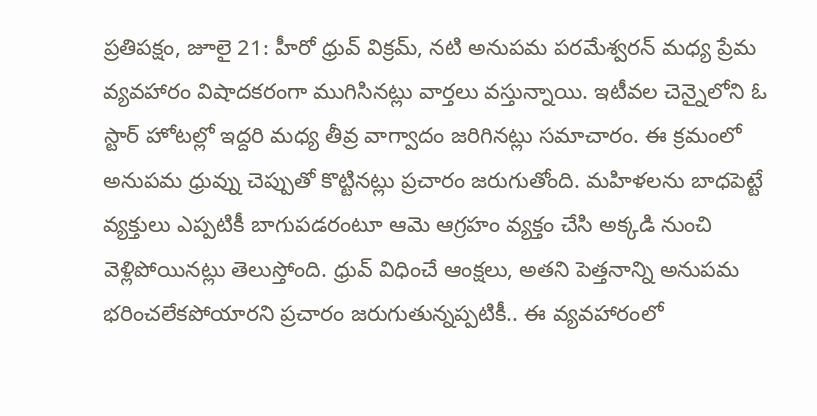ప్రతిపక్షం, జూలై 21: హీరో ధ్రువ్ విక్రమ్, నటి అనుపమ పరమేశ్వరన్ మధ్య ప్రేమ వ్యవహారం విషాదకరంగా ముగిసినట్లు వార్తలు వస్తున్నాయి. ఇటీవల చెన్నైలోని ఓ స్టార్ హోటల్లో ఇద్దరి మధ్య తీవ్ర వాగ్వాదం జరిగినట్లు సమాచారం. ఈ క్రమంలో అనుపమ ధ్రువ్ను చెప్పుతో కొట్టినట్లు ప్రచారం జరుగుతోంది. మహిళలను బాధపెట్టే వ్యక్తులు ఎప్పటికీ బాగుపడరంటూ ఆమె ఆగ్రహం వ్యక్తం చేసి అక్కడి నుంచి వెళ్లిపోయినట్లు తెలుస్తోంది. ధ్రువ్ విధించే ఆంక్షలు, అతని పెత్తనాన్ని అనుపమ భరించలేకపోయారని ప్రచారం జరుగుతున్నప్పటికీ.. ఈ వ్యవహారంలో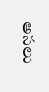అసలు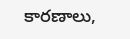కారణాలు,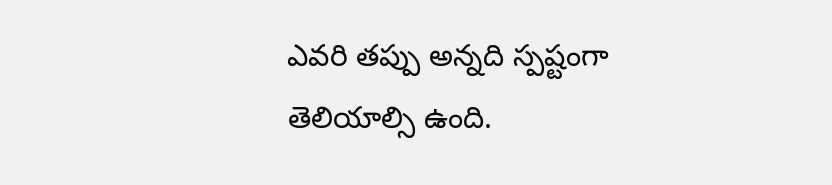ఎవరి తప్పు అన్నది స్పష్టంగా తెలియాల్సి ఉంది.